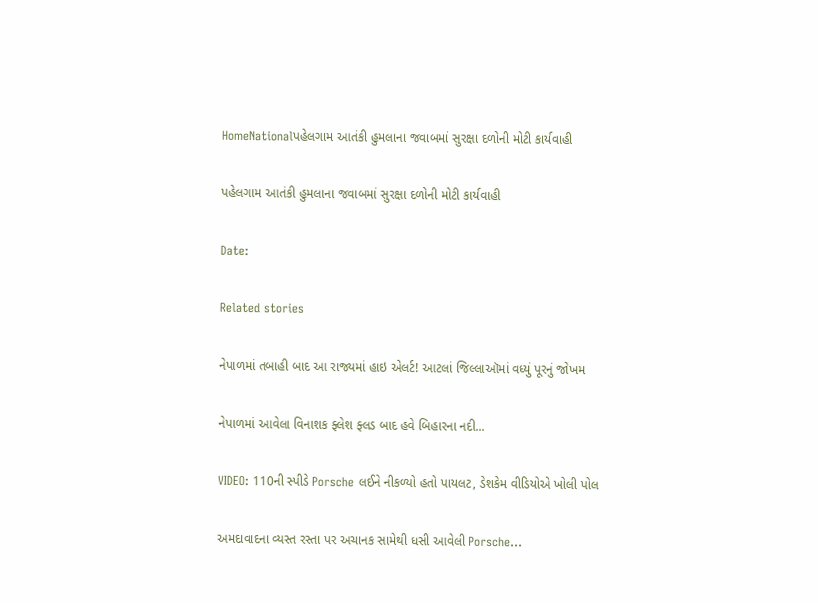HomeNationalપહેલગામ આતંકી હુમલાના જવાબમાં સુરક્ષા દળોની મોટી કાર્યવાહી

પહેલગામ આતંકી હુમલાના જવાબમાં સુરક્ષા દળોની મોટી કાર્યવાહી

Date:

Related stories

નેપાળમાં તબાહી બાદ આ રાજ્યમાં હાઇ એલર્ટ! આટલાં જિલ્લાઑમાં વધ્યું પૂરનું જોખમ

નેપાળમાં આવેલા વિનાશક ફ્લેશ ફ્લડ બાદ હવે બિહારના નદી...

VIDEO: 110ની સ્પીડે Porsche લઈને નીકળ્યો હતો પાયલટ, ડેશકેમ વીડિયોએ ખોલી પોલ

અમદાવાદના વ્યસ્ત રસ્તા પર અચાનક સામેથી ધસી આવેલી Porsche...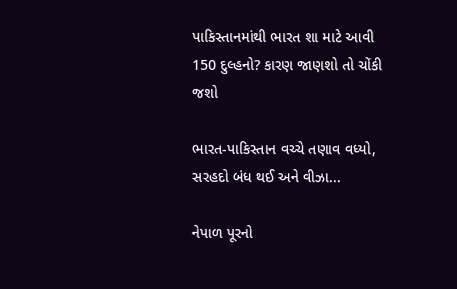પાકિસ્તાનમાંથી ભારત શા માટે આવી 150 દુલ્હનો? કારણ જાણશો તો ચોંકી જશો

ભારત-પાકિસ્તાન વચ્ચે તણાવ વધ્યો, સરહદો બંધ થઈ અને વીઝા...

નેપાળ પૂરનો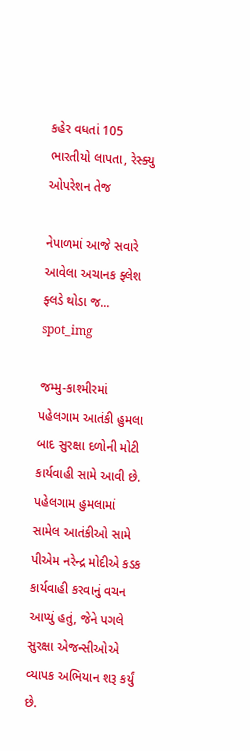કહેર વધતાં 105 ભારતીયો લાપતા, રેસ્ક્યુ ઓપરેશન તેજ

નેપાળમાં આજે સવારે આવેલા અચાનક ફ્લેશ ફ્લડે થોડા જ...
spot_img

જમ્મુ-કાશ્મીરમાં પહેલગામ આતંકી હુમલા બાદ સુરક્ષા દળોની મોટી કાર્યવાહી સામે આવી છે. પહેલગામ હુમલામાં સામેલ આતંકીઓ સામે પીએમ નરેન્દ્ર મોદીએ કડક કાર્યવાહી કરવાનું વચન આપ્યું હતું, જેને પગલે સુરક્ષા એજન્સીઓએ વ્યાપક અભિયાન શરૂ કર્યું છે.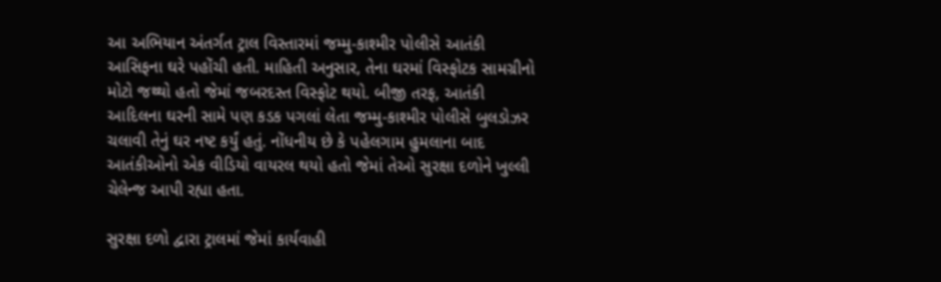આ અભિયાન અંતર્ગત ટ્રાલ વિસ્તારમાં જમ્મુ-કાશ્મીર પોલીસે આતંકી આસિફના ઘરે પહોંચી હતી. માહિતી અનુસાર, તેના ઘરમાં વિસ્ફોટક સામગ્રીનો મોટો જથ્થો હતો જેમાં જબરદસ્ત વિસ્ફોટ થયો. બીજી તરફ, આતંકી આદિલના ઘરની સામે પણ કડક પગલાં લેતા જમ્મુ-કાશ્મીર પોલીસે બુલડોઝર ચલાવી તેનું ઘર નષ્ટ કર્યું હતું. નોંધનીય છે કે પહેલગામ હુમલાના બાદ આતંકીઓનો એક વીડિયો વાયરલ થયો હતો જેમાં તેઓ સુરક્ષા દળોને ખુલ્લી ચેલેન્જ આપી રહ્યા હતા.

સુરક્ષા દળો દ્વારા ટ્રાલમાં જેમાં કાર્યવાહી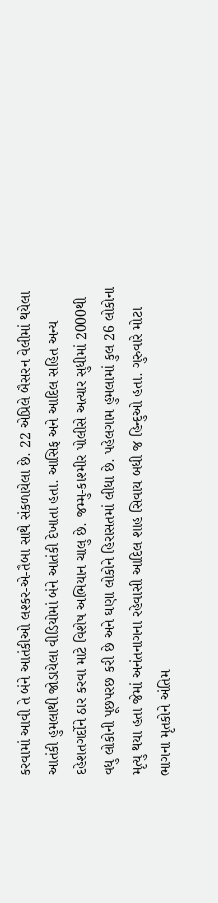કરવામાં આવી તે બંને આતંકીઓ લશ્કર-એ-તૈબા સાથે સંકળાયેલા છે. 22 એપ્રિલે બૈસરન વેલીમાં થયેલા આતંકી હુમલાથી જોડાયેલા વીડિયોમાં બંને આતંકી દેખાતા હતા. આસિફ અને આદિલ સહિત અન્ય દહેશતગર્દોને ઠાર કરવા માટે વિશેષ અભિયાન ચાલુ છે. જમ્મુ-કાશ્મીર પોલીસે અત્યાર સુધીમાં 2000થી વધુ લોકોની પૂછપરછ કરી છે અને ઘણા લોકોને હિરાસતમાં લીધા છે. પહેલગામ હુમલામાં કુલ 26 લોકોના મૃત્યુ થયા હતા જેમાં અનંતનાગના રહેવાસી આદિલ શાહ સિવાય બધી જ હિન્દુઓ હતા. ગુરુવારે મોટા ભાગના મૃતકોને અંતિમ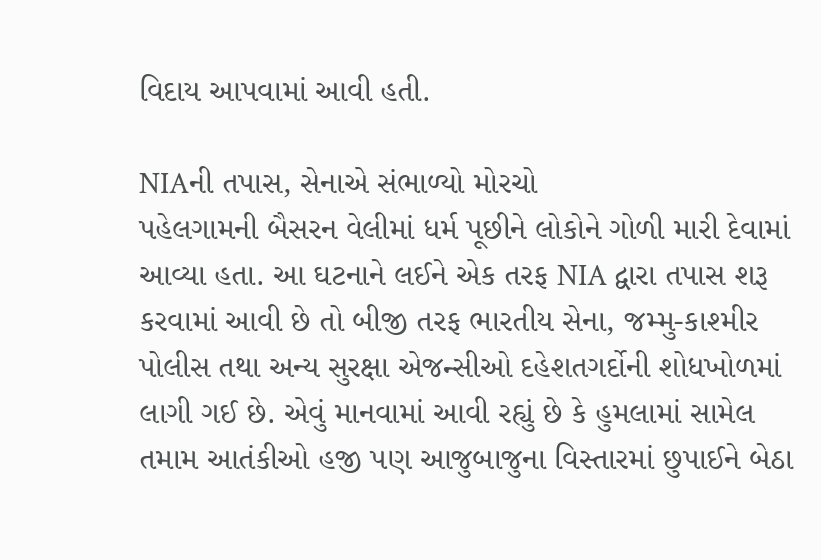વિદાય આપવામાં આવી હતી.

NIAની તપાસ, સેનાએ સંભાળ્યો મોરચો
પહેલગામની બૈસરન વેલીમાં ધર્મ પૂછીને લોકોને ગોળી મારી દેવામાં આવ્યા હતા. આ ઘટનાને લઈને એક તરફ NIA દ્વારા તપાસ શરૂ કરવામાં આવી છે તો બીજી તરફ ભારતીય સેના, જમ્મુ-કાશ્મીર પોલીસ તથા અન્ય સુરક્ષા એજન્સીઓ દહેશતગર્દોની શોધખોળમાં લાગી ગઈ છે. એવું માનવામાં આવી રહ્યું છે કે હુમલામાં સામેલ તમામ આતંકીઓ હજી પણ આજુબાજુના વિસ્તારમાં છુપાઈને બેઠા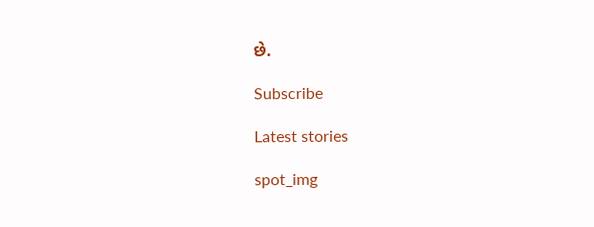છે.

Subscribe

Latest stories

spot_img